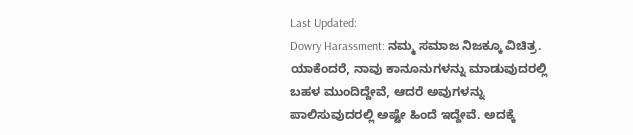Last Updated:
Dowry Harassment: ನಮ್ಮ ಸಮಾಜ ನಿಜಕ್ಕೂ ವಿಚಿತ್ರ. ಯಾಕೆಂದರೆ, ನಾವು ಕಾನೂನುಗಳನ್ನು ಮಾಡುವುದರಲ್ಲಿ ಬಹಳ ಮುಂದಿದ್ದೇವೆ, ಆದರೆ ಅವುಗಳನ್ನು ಪಾಲಿಸುವುದರಲ್ಲಿ ಅಷ್ಟೇ ಹಿಂದೆ ಇದ್ದೇವೆ. ಅದಕ್ಕೆ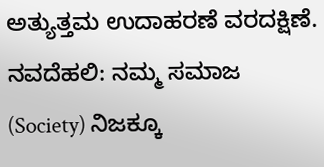ಅತ್ಯುತ್ತಮ ಉದಾಹರಣೆ ವರದಕ್ಷಿಣೆ.
ನವದೆಹಲಿ: ನಮ್ಮ ಸಮಾಜ (Society) ನಿಜಕ್ಕೂ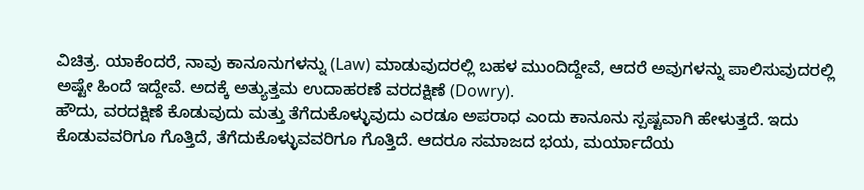ವಿಚಿತ್ರ. ಯಾಕೆಂದರೆ, ನಾವು ಕಾನೂನುಗಳನ್ನು (Law) ಮಾಡುವುದರಲ್ಲಿ ಬಹಳ ಮುಂದಿದ್ದೇವೆ, ಆದರೆ ಅವುಗಳನ್ನು ಪಾಲಿಸುವುದರಲ್ಲಿ ಅಷ್ಟೇ ಹಿಂದೆ ಇದ್ದೇವೆ. ಅದಕ್ಕೆ ಅತ್ಯುತ್ತಮ ಉದಾಹರಣೆ ವರದಕ್ಷಿಣೆ (Dowry).
ಹೌದು, ವರದಕ್ಷಿಣೆ ಕೊಡುವುದು ಮತ್ತು ತೆಗೆದುಕೊಳ್ಳುವುದು ಎರಡೂ ಅಪರಾಧ ಎಂದು ಕಾನೂನು ಸ್ಪಷ್ಟವಾಗಿ ಹೇಳುತ್ತದೆ. ಇದು ಕೊಡುವವರಿಗೂ ಗೊತ್ತಿದೆ, ತೆಗೆದುಕೊಳ್ಳುವವರಿಗೂ ಗೊತ್ತಿದೆ. ಆದರೂ ಸಮಾಜದ ಭಯ, ಮರ್ಯಾದೆಯ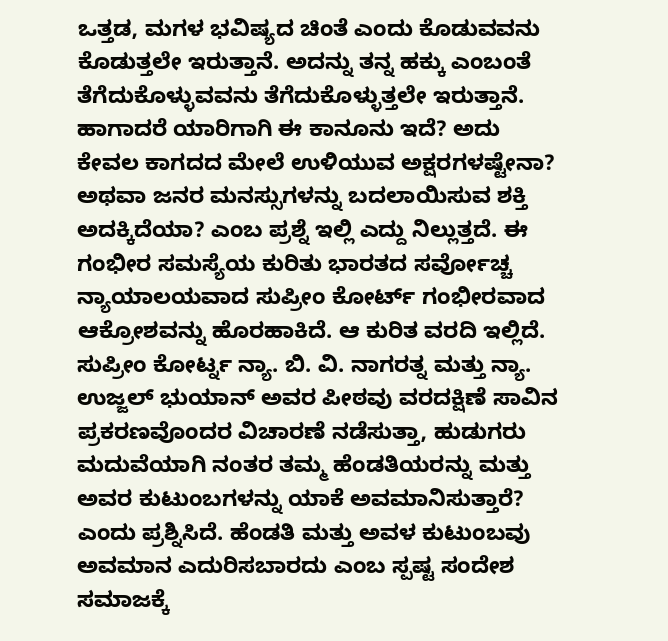ಒತ್ತಡ, ಮಗಳ ಭವಿಷ್ಯದ ಚಿಂತೆ ಎಂದು ಕೊಡುವವನು ಕೊಡುತ್ತಲೇ ಇರುತ್ತಾನೆ. ಅದನ್ನು ತನ್ನ ಹಕ್ಕು ಎಂಬಂತೆ ತೆಗೆದುಕೊಳ್ಳುವವನು ತೆಗೆದುಕೊಳ್ಳುತ್ತಲೇ ಇರುತ್ತಾನೆ. ಹಾಗಾದರೆ ಯಾರಿಗಾಗಿ ಈ ಕಾನೂನು ಇದೆ? ಅದು ಕೇವಲ ಕಾಗದದ ಮೇಲೆ ಉಳಿಯುವ ಅಕ್ಷರಗಳಷ್ಟೇನಾ? ಅಥವಾ ಜನರ ಮನಸ್ಸುಗಳನ್ನು ಬದಲಾಯಿಸುವ ಶಕ್ತಿ ಅದಕ್ಕಿದೆಯಾ? ಎಂಬ ಪ್ರಶ್ನೆ ಇಲ್ಲಿ ಎದ್ದು ನಿಲ್ಲುತ್ತದೆ. ಈ ಗಂಭೀರ ಸಮಸ್ಯೆಯ ಕುರಿತು ಭಾರತದ ಸರ್ವೋಚ್ಚ ನ್ಯಾಯಾಲಯವಾದ ಸುಪ್ರೀಂ ಕೋರ್ಟ್ ಗಂಭೀರವಾದ ಆಕ್ರೋಶವನ್ನು ಹೊರಹಾಕಿದೆ. ಆ ಕುರಿತ ವರದಿ ಇಲ್ಲಿದೆ.
ಸುಪ್ರೀಂ ಕೋರ್ಟ್ನ ನ್ಯಾ. ಬಿ. ವಿ. ನಾಗರತ್ನ ಮತ್ತು ನ್ಯಾ. ಉಜ್ಜಲ್ ಭುಯಾನ್ ಅವರ ಪೀಠವು ವರದಕ್ಷಿಣೆ ಸಾವಿನ ಪ್ರಕರಣವೊಂದರ ವಿಚಾರಣೆ ನಡೆಸುತ್ತಾ, ಹುಡುಗರು ಮದುವೆಯಾಗಿ ನಂತರ ತಮ್ಮ ಹೆಂಡತಿಯರನ್ನು ಮತ್ತು ಅವರ ಕುಟುಂಬಗಳನ್ನು ಯಾಕೆ ಅವಮಾನಿಸುತ್ತಾರೆ? ಎಂದು ಪ್ರಶ್ನಿಸಿದೆ. ಹೆಂಡತಿ ಮತ್ತು ಅವಳ ಕುಟುಂಬವು ಅವಮಾನ ಎದುರಿಸಬಾರದು ಎಂಬ ಸ್ಪಷ್ಟ ಸಂದೇಶ ಸಮಾಜಕ್ಕೆ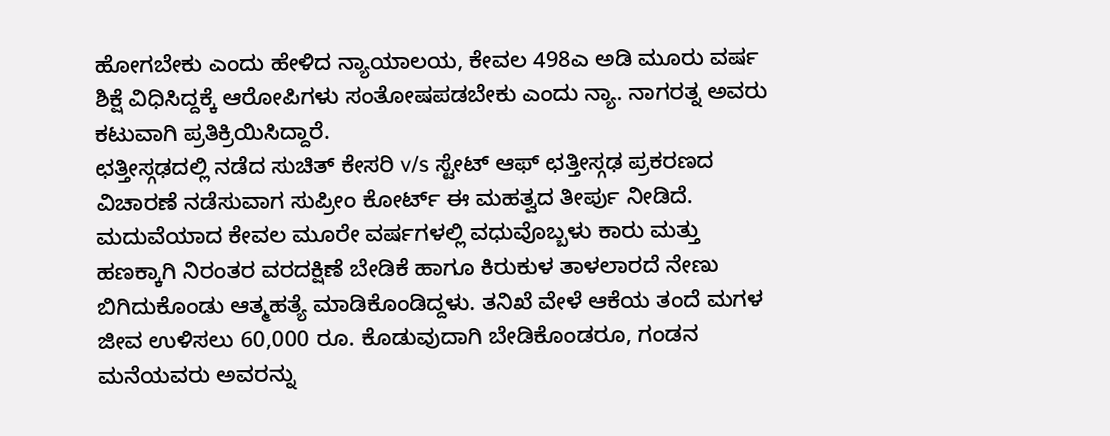ಹೋಗಬೇಕು ಎಂದು ಹೇಳಿದ ನ್ಯಾಯಾಲಯ, ಕೇವಲ 498ಎ ಅಡಿ ಮೂರು ವರ್ಷ ಶಿಕ್ಷೆ ವಿಧಿಸಿದ್ದಕ್ಕೆ ಆರೋಪಿಗಳು ಸಂತೋಷಪಡಬೇಕು ಎಂದು ನ್ಯಾ. ನಾಗರತ್ನ ಅವರು ಕಟುವಾಗಿ ಪ್ರತಿಕ್ರಿಯಿಸಿದ್ದಾರೆ.
ಛತ್ತೀಸ್ಗಢದಲ್ಲಿ ನಡೆದ ಸುಚಿತ್ ಕೇಸರಿ v/s ಸ್ಟೇಟ್ ಆಫ್ ಛತ್ತೀಸ್ಗಢ ಪ್ರಕರಣದ ವಿಚಾರಣೆ ನಡೆಸುವಾಗ ಸುಪ್ರೀಂ ಕೋರ್ಟ್ ಈ ಮಹತ್ವದ ತೀರ್ಪು ನೀಡಿದೆ. ಮದುವೆಯಾದ ಕೇವಲ ಮೂರೇ ವರ್ಷಗಳಲ್ಲಿ ವಧುವೊಬ್ಬಳು ಕಾರು ಮತ್ತು ಹಣಕ್ಕಾಗಿ ನಿರಂತರ ವರದಕ್ಷಿಣೆ ಬೇಡಿಕೆ ಹಾಗೂ ಕಿರುಕುಳ ತಾಳಲಾರದೆ ನೇಣು ಬಿಗಿದುಕೊಂಡು ಆತ್ಮಹತ್ಯೆ ಮಾಡಿಕೊಂಡಿದ್ದಳು. ತನಿಖೆ ವೇಳೆ ಆಕೆಯ ತಂದೆ ಮಗಳ ಜೀವ ಉಳಿಸಲು 60,000 ರೂ. ಕೊಡುವುದಾಗಿ ಬೇಡಿಕೊಂಡರೂ, ಗಂಡನ ಮನೆಯವರು ಅವರನ್ನು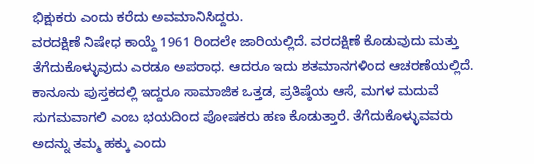ಭಿಕ್ಷುಕರು ಎಂದು ಕರೆದು ಅವಮಾನಿಸಿದ್ದರು.
ವರದಕ್ಷಿಣೆ ನಿಷೇಧ ಕಾಯ್ದೆ 1961 ರಿಂದಲೇ ಜಾರಿಯಲ್ಲಿದೆ. ವರದಕ್ಷಿಣೆ ಕೊಡುವುದು ಮತ್ತು ತೆಗೆದುಕೊಳ್ಳುವುದು ಎರಡೂ ಅಪರಾಧ. ಆದರೂ ಇದು ಶತಮಾನಗಳಿಂದ ಆಚರಣೆಯಲ್ಲಿದೆ. ಕಾನೂನು ಪುಸ್ತಕದಲ್ಲಿ ಇದ್ದರೂ ಸಾಮಾಜಿಕ ಒತ್ತಡ, ಪ್ರತಿಷ್ಠೆಯ ಆಸೆ, ಮಗಳ ಮದುವೆ ಸುಗಮವಾಗಲಿ ಎಂಬ ಭಯದಿಂದ ಪೋಷಕರು ಹಣ ಕೊಡುತ್ತಾರೆ. ತೆಗೆದುಕೊಳ್ಳುವವರು ಅದನ್ನು ತಮ್ಮ ಹಕ್ಕು ಎಂದು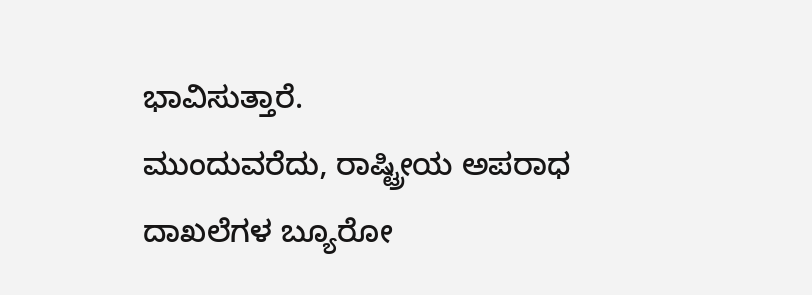ಭಾವಿಸುತ್ತಾರೆ.
ಮುಂದುವರೆದು, ರಾಷ್ಟ್ರೀಯ ಅಪರಾಧ ದಾಖಲೆಗಳ ಬ್ಯೂರೋ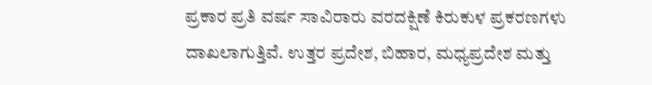ಪ್ರಕಾರ ಪ್ರತಿ ವರ್ಷ ಸಾವಿರಾರು ವರದಕ್ಷಿಣೆ ಕಿರುಕುಳ ಪ್ರಕರಣಗಳು ದಾಖಲಾಗುತ್ತಿವೆ. ಉತ್ತರ ಪ್ರದೇಶ, ಬಿಹಾರ, ಮಧ್ಯಪ್ರದೇಶ ಮತ್ತು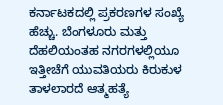ಕರ್ನಾಟಕದಲ್ಲಿ ಪ್ರಕರಣಗಳ ಸಂಖ್ಯೆ ಹೆಚ್ಚು. ಬೆಂಗಳೂರು ಮತ್ತು ದೆಹಲಿಯಂತಹ ನಗರಗಳಲ್ಲಿಯೂ ಇತ್ತೀಚೆಗೆ ಯುವತಿಯರು ಕಿರುಕುಳ ತಾಳಲಾರದೆ ಆತ್ಮಹತ್ಯೆ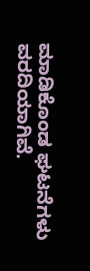ಮಾಡಿಕೊಂಡ ಘಟನೆಗಳು ವರದಿಯಾಗಿವೆ.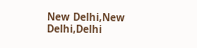New Delhi,New Delhi,Delhi